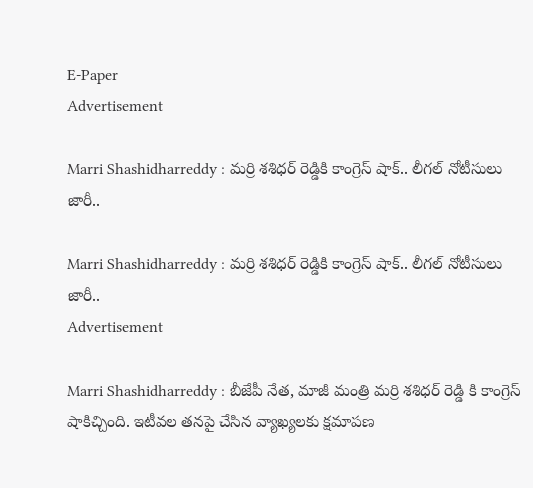E-Paper
Advertisement

Marri Shashidharreddy : మర్రి శశిధర్ రెడ్డికి కాంగ్రెస్ షాక్.. లీగల్ నోటీసులు జారీ..

Marri Shashidharreddy : మర్రి శశిధర్ రెడ్డికి కాంగ్రెస్ షాక్.. లీగల్ నోటీసులు జారీ..
Advertisement

Marri Shashidharreddy : బీజేపీ నేత, మాజీ మంత్రి మర్రి శశిధర్ రెడ్డి కి కాంగ్రెస్ షాకిచ్చింది. ఇటీవల తనపై చేసిన వ్యాఖ్యలకు క్షమాపణ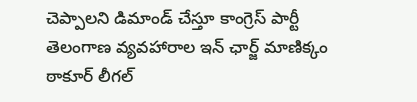చెప్పాలని డిమాండ్ చేస్తూ కాంగ్రెస్ పార్టీ తెలంగాణ వ్యవహారాల ఇన్ ఛార్జ్ మాణిక్కం ఠాకూర్ లీగల్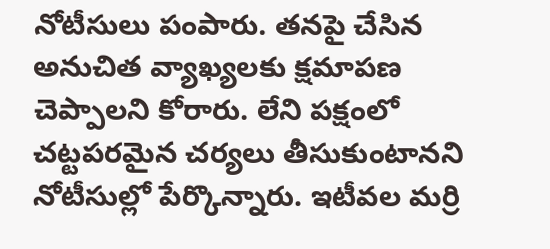నోటీసులు పంపారు. తనపై చేసిన అనుచిత వ్యాఖ్యలకు క్షమాపణ చెప్పాలని కోరారు. లేని పక్షంలో చట్టపరమైన చర్యలు తీసుకుంటానని నోటీసుల్లో పేర్కొన్నారు. ఇటీవల మర్రి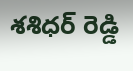శశిధర్ రెడ్డి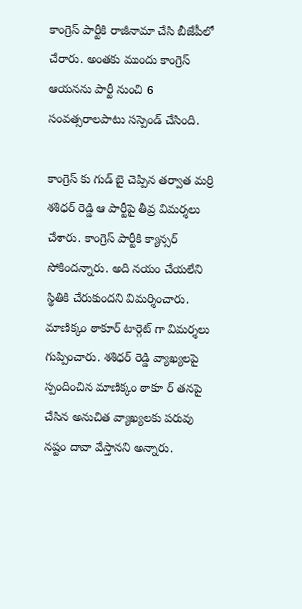కాంగ్రెస్ పార్టీకి రాజీనామా చేసి బీజేపీలో చేరారు. అంతకు ముందు కాంగ్రెస్ ఆయనను పార్టీ నుంచి 6 సంవత్సరాలపాటు సస్పెండ్ చేసింది.

కాంగ్రెస్ కు గుడ్ బై చెప్పిన తర్వాత మర్రి శశిధర్ రెడ్డి ఆ పార్టీపై తీవ్ర విమర్శలు చేశారు. కాంగ్రెస్ పార్టీకి క్యాన్సర్ సోకిందన్నారు. అది నయం చేయలేని స్థితికి చేరుకుందని విమర్శించారు. మాణిక్కం ఠాకూర్ టార్గెట్ గా విమర్శలు గుప్పించారు. శశిధర్ రెడ్డి వ్యాఖ్యలపై స్పందించిన మాణిక్కం ఠాకూ ర్ తనపై చేసిన అనుచిత వ్యాఖ్యలకు పరువు నష్టం దావా వేస్తానని అన్నారు.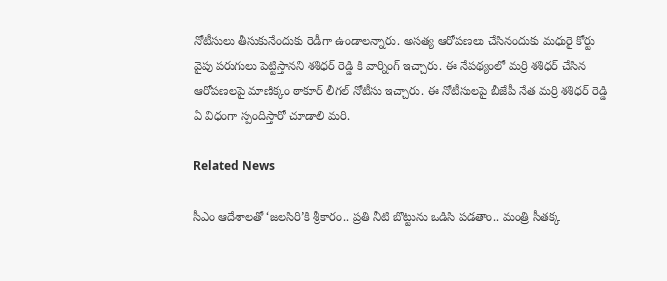నోటీసులు తీసుకునేందుకు రెడీగా ఉండాలన్నారు. అసత్య ఆరోపణలు చేసినందుకు మధురై కోర్టు వైపు పరుగులు పెట్టిస్తానని శశిధర్ రెడ్డి కి వార్నింగ్ ఇచ్చారు. ఈ నేపథ్యంలో మర్రి శశిధర్ చేసిన ఆరోపణలపై మాణిక్కం ఠాకూర్ లీగల్ నోటీసు ఇచ్చారు. ఈ నోటీసులపై బీజేపీ నేత మర్రి శశిధర్ రెడ్డి ఏ విధంగా స్పందిస్తారో చూడాలి మరి.

Related News

సీఎం ఆదేశాలతో ‘జలసిరి’కి శ్రీకారం.. ప్రతి నీటి బొట్టును ఒడిసి పడతాం.. మంత్రి సీతక్క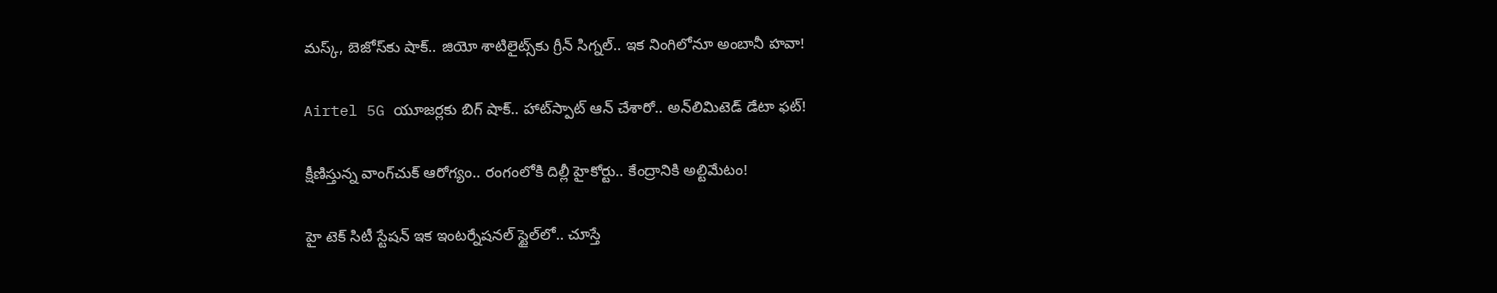మస్క్, బెజోస్‌కు షాక్.. జియో శాటిలైట్స్‌కు గ్రీన్ సిగ్నల్.. ఇక నింగిలోనూ అంబానీ హవా!

Airtel 5G యూజర్లకు బిగ్ షాక్.. హాట్‌స్పాట్ ఆన్ చేశారో.. అన్‌లిమిటెడ్ డేటా ఫట్!

క్షీణిస్తున్న వాంగ్‌చుక్ ఆరోగ్యం.. రంగంలోకి దిల్లీ హైకోర్టు.. కేంద్రానికి అల్టిమేటం!

హై టెక్ సిటీ స్టేషన్ ఇక ఇంటర్నేషనల్ స్టైల్‌లో.. చూస్తే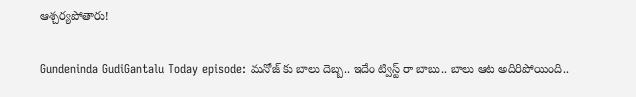ఆశ్చర్యపోతారు!

Gundeninda GudiGantalu Today episode: మనోజ్ కు బాలు దెబ్బ.. ఇదేం ట్విస్ట్ రా బాబు.. బాలు ఆట అదిరిపోయింది..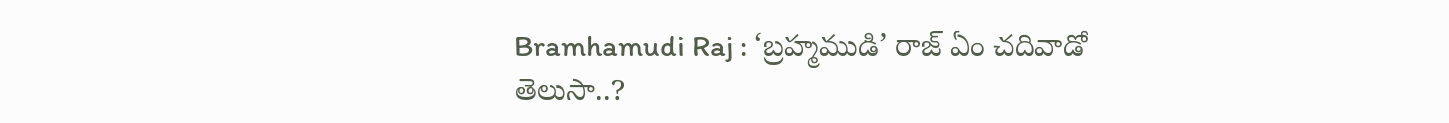Bramhamudi Raj : ‘బ్రహ్మముడి’ రాజ్ ఏం చదివాడో తెలుసా..?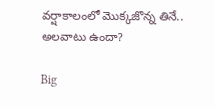వర్షాకాలంలో మొక్కజొన్న తినే.. అలవాటు ఉందా?

Big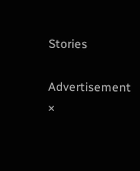Stories

Advertisement
×